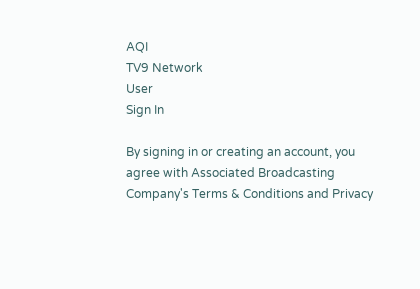AQI
TV9 Network
User
Sign In

By signing in or creating an account, you agree with Associated Broadcasting Company's Terms & Conditions and Privacy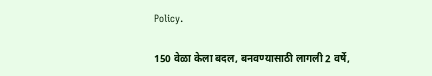Policy.

150 वेळा केला बदल, बनवण्यासाठी लागली 2 वर्षे,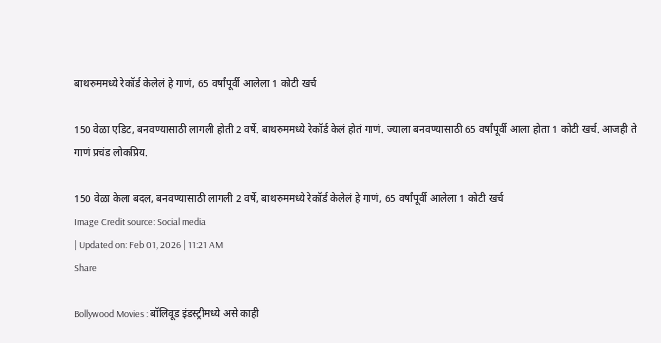बाथरुममध्ये रेकॉर्ड केलेलं हे गाणं, 65 वर्षांपूर्वी आलेला 1 कोटी खर्च

150 वेळा एडिट, बनवण्यासाठी लागली होती 2 वर्षे. बाथरुममध्ये रेकॉर्ड केलं होतं गाणं. ज्याला बनवण्यासाठी 65 वर्षांपूर्वी आला होता 1 कोटी खर्च. आजही ते गाणं प्रचंड लोकप्रिय.

150 वेळा केला बदल, बनवण्यासाठी लागली 2 वर्षे, बाथरुममध्ये रेकॉर्ड केलेलं हे गाणं, 65 वर्षांपूर्वी आलेला 1 कोटी खर्च
Image Credit source: Social media
| Updated on: Feb 01, 2026 | 11:21 AM
Share

Bollywood Movies : बॉलिवूड इंडस्ट्रीमध्ये असे काही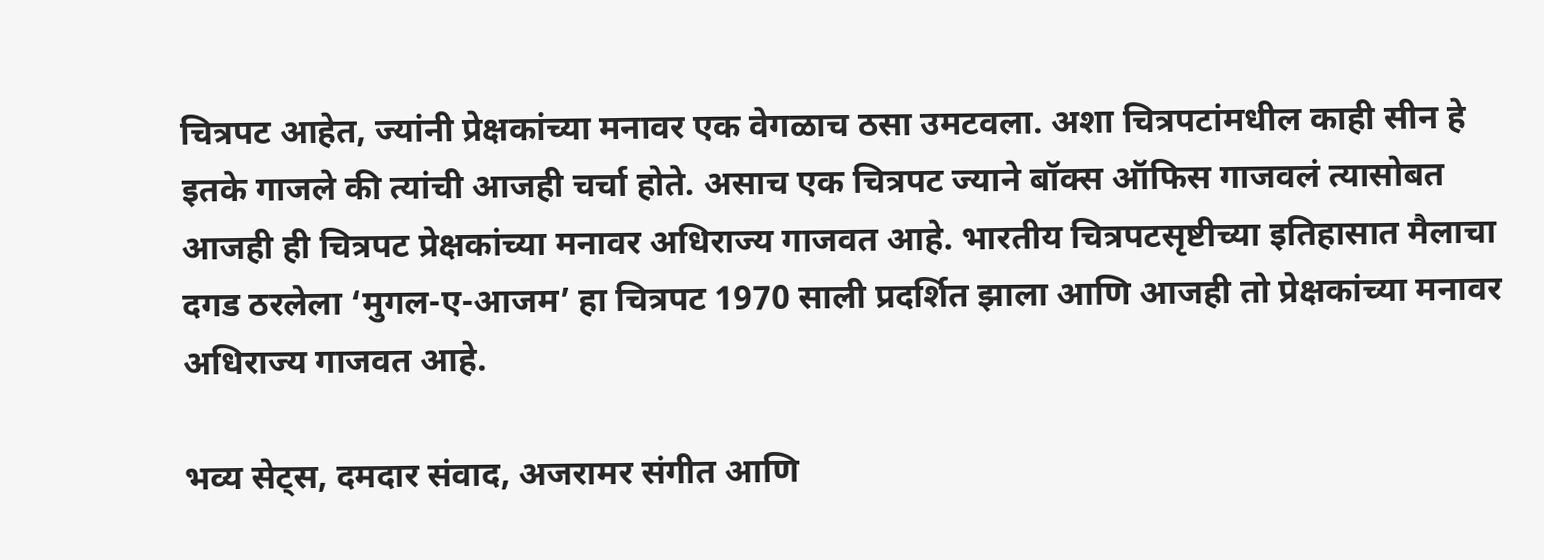चित्रपट आहेत, ज्यांनी प्रेक्षकांच्या मनावर एक वेगळाच ठसा उमटवला. अशा चित्रपटांमधील काही सीन हे इतके गाजले की त्यांची आजही चर्चा होते. असाच एक चित्रपट ज्याने बॉक्स ऑफिस गाजवलं त्यासोबत आजही ही चित्रपट प्रेक्षकांच्या मनावर अधिराज्य गाजवत आहे. भारतीय चित्रपटसृष्टीच्या इतिहासात मैलाचा दगड ठरलेला ‘मुगल-ए-आजम’ हा चित्रपट 1970 साली प्रदर्शित झाला आणि आजही तो प्रेक्षकांच्या मनावर अधिराज्य गाजवत आहे.

भव्य सेट्स, दमदार संवाद, अजरामर संगीत आणि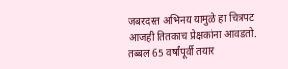जबरदस्त अभिनय यामुळे हा चित्रपट आजही तितकाच प्रेक्षकांना आवडतो. तब्बल 65 वर्षांपूर्वी तयार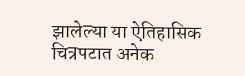झालेल्या या ऐतिहासिक चित्रपटात अनेक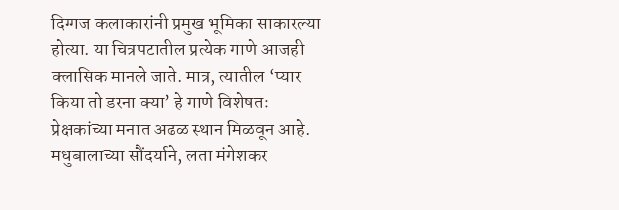दिग्गज कलाकारांनी प्रमुख भूमिका साकारल्या होत्या. या चित्रपटातील प्रत्येक गाणे आजही क्लासिक मानले जाते. मात्र, त्यातील ‘प्यार किया तो डरना क्या’ हे गाणे विशेषतः प्रेक्षकांच्या मनात अढळ स्थान मिळवून आहे. मधुबालाच्या सौंदर्याने, लता मंगेशकर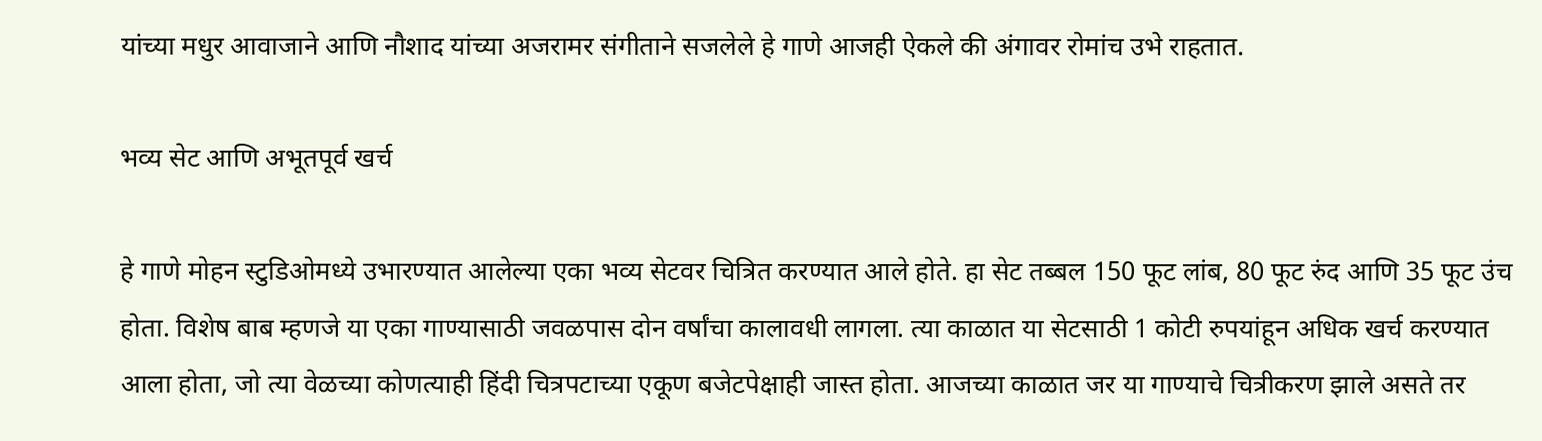यांच्या मधुर आवाजाने आणि नौशाद यांच्या अजरामर संगीताने सजलेले हे गाणे आजही ऐकले की अंगावर रोमांच उभे राहतात.

भव्य सेट आणि अभूतपूर्व खर्च

हे गाणे मोहन स्टुडिओमध्ये उभारण्यात आलेल्या एका भव्य सेटवर चित्रित करण्यात आले होते. हा सेट तब्बल 150 फूट लांब, 80 फूट रुंद आणि 35 फूट उंच होता. विशेष बाब म्हणजे या एका गाण्यासाठी जवळपास दोन वर्षांचा कालावधी लागला. त्या काळात या सेटसाठी 1 कोटी रुपयांहून अधिक खर्च करण्यात आला होता, जो त्या वेळच्या कोणत्याही हिंदी चित्रपटाच्या एकूण बजेटपेक्षाही जास्त होता. आजच्या काळात जर या गाण्याचे चित्रीकरण झाले असते तर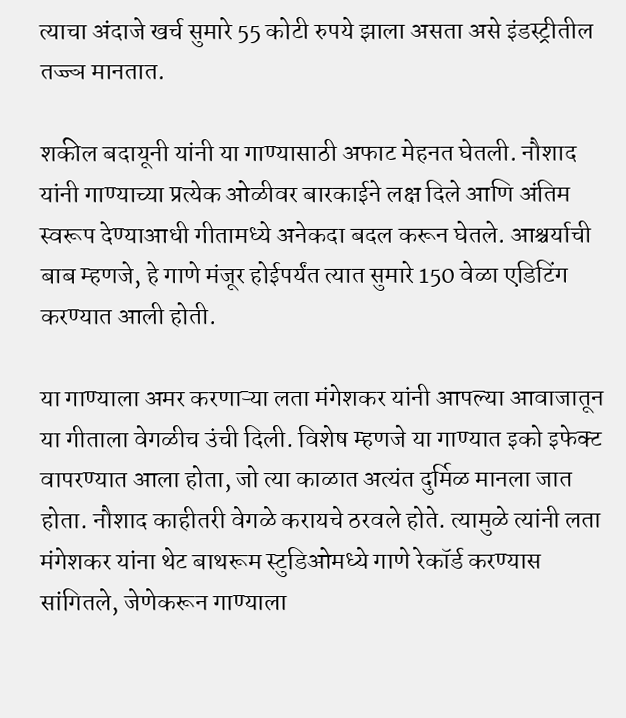त्याचा अंदाजे खर्च सुमारे 55 कोटी रुपये झाला असता असे इंडस्ट्रीतील तज्ज्ञ मानतात.

शकील बदायूनी यांनी या गाण्यासाठी अफाट मेहनत घेतली. नौशाद यांनी गाण्याच्या प्रत्येक ओळीवर बारकाईने लक्ष दिले आणि अंतिम स्वरूप देण्याआधी गीतामध्ये अनेकदा बदल करून घेतले. आश्चर्याची बाब म्हणजे, हे गाणे मंजूर होईपर्यंत त्यात सुमारे 150 वेळा एडिटिंग करण्यात आली होती.

या गाण्याला अमर करणाऱ्या लता मंगेशकर यांनी आपल्या आवाजातून या गीताला वेगळीच उंची दिली. विशेष म्हणजे या गाण्यात इको इफेक्ट वापरण्यात आला होता, जो त्या काळात अत्यंत दुर्मिळ मानला जात होता. नौशाद काहीतरी वेगळे करायचे ठरवले होते. त्यामुळे त्यांनी लता मंगेशकर यांना थेट बाथरूम स्टुडिओमध्ये गाणे रेकॉर्ड करण्यास सांगितले, जेणेकरून गाण्याला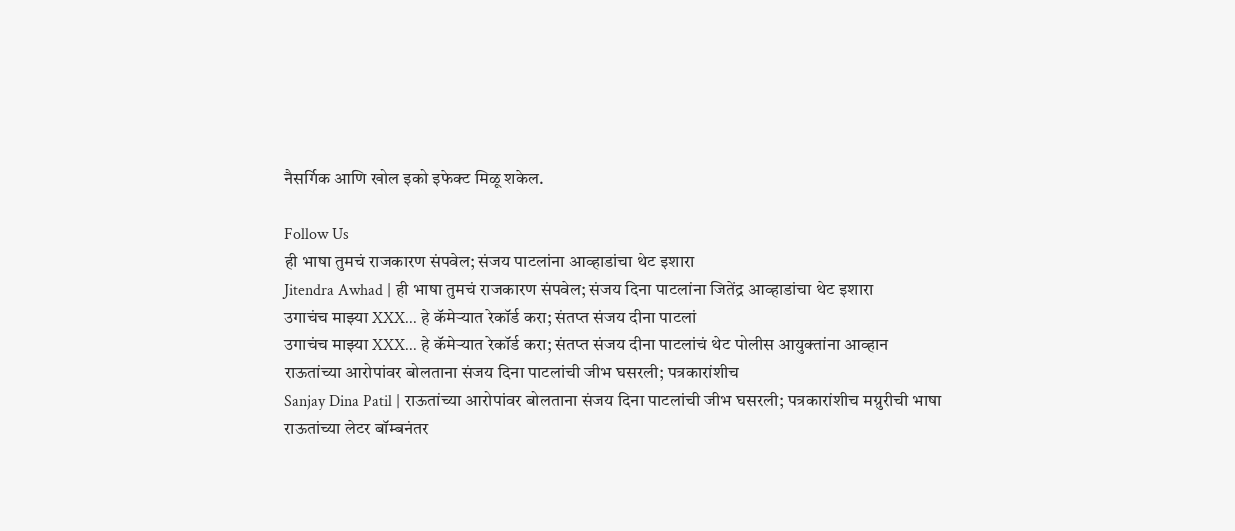नैसर्गिक आणि खोल इको इफेक्ट मिळू शकेल.

Follow Us
ही भाषा तुमचं राजकारण संपवेल; संजय पाटलांना आव्हाडांचा थेट इशारा
Jitendra Awhad | ही भाषा तुमचं राजकारण संपवेल; संजय दिना पाटलांना जितेंद्र आव्हाडांचा थेट इशारा
उगाचंच माझ्या XXX... हे कॅमेऱ्यात रेकॉर्ड करा; संतप्त संजय दीना पाटलां
उगाचंच माझ्या XXX... हे कॅमेऱ्यात रेकॉर्ड करा; संतप्त संजय दीना पाटलांचं थेट पोलीस आयुक्तांना आव्हान
राऊतांच्या आरोपांवर बोलताना संजय दिना पाटलांची जीभ घसरली; पत्रकारांशीच
Sanjay Dina Patil | राऊतांच्या आरोपांवर बोलताना संजय दिना पाटलांची जीभ घसरली; पत्रकारांशीच मग्रुरीची भाषा
राऊतांच्या लेटर बॉम्बनंतर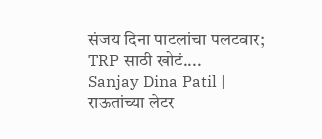संजय दिना पाटलांचा पलटवार; TRP साठी खोटं....
Sanjay Dina Patil | राऊतांच्या लेटर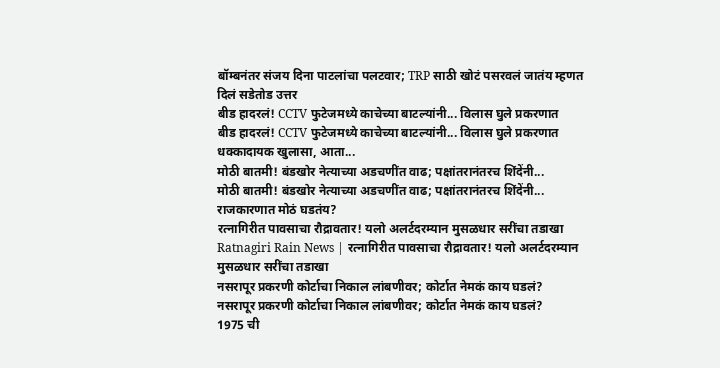बॉम्बनंतर संजय दिना पाटलांचा पलटवार; TRP साठी खोटं पसरवलं जातंय म्हणत दिलं सडेतोड उत्तर
बीड हादरलं! CCTV फुटेजमध्ये काचेच्या बाटल्यांनी... विलास घुले प्रकरणात
बीड हादरलं! CCTV फुटेजमध्ये काचेच्या बाटल्यांनी... विलास घुले प्रकरणात धक्कादायक खुलासा, आता...
मोठी बातमी! बंडखोर नेत्याच्या अडचणींत वाढ; पक्षांतरानंतरच शिंदेंनी...
मोठी बातमी! बंडखोर नेत्याच्या अडचणींत वाढ; पक्षांतरानंतरच शिंदेंनी... राजकारणात मोठं घडतंय?
रत्नागिरीत पावसाचा रौद्रावतार! यलो अलर्टदरम्यान मुसळधार सरींचा तडाखा
Ratnagiri Rain News | रत्नागिरीत पावसाचा रौद्रावतार! यलो अलर्टदरम्यान मुसळधार सरींचा तडाखा
नसरापूर प्रकरणी कोर्टाचा निकाल लांबणीवर; कोर्टात नेमकं काय घडलं?
नसरापूर प्रकरणी कोर्टाचा निकाल लांबणीवर; कोर्टात नेमकं काय घडलं?
1975 ची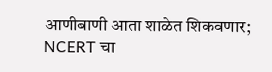आणीबाणी आता शाळेत शिकवणार; NCERT चा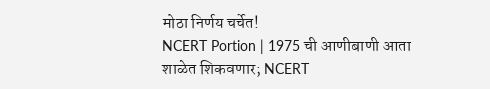मोठा निर्णय चर्चेत!
NCERT Portion | 1975 ची आणीबाणी आता शाळेत शिकवणार; NCERT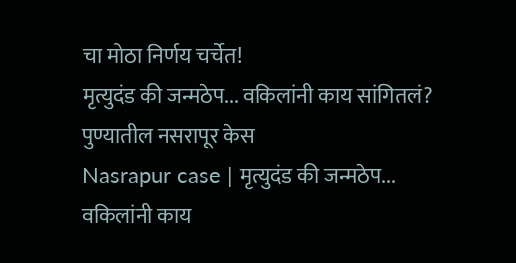चा मोठा निर्णय चर्चेत!
मृत्युदंड की जन्मठेप... वकिलांनी काय सांगितलं? पुण्यातील नसरापूर केस
Nasrapur case | मृत्युदंड की जन्मठेप... वकिलांनी काय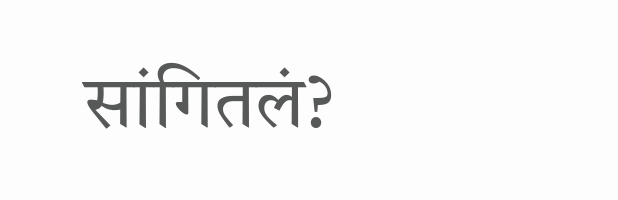सांगितलं?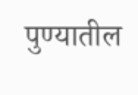पुण्यातील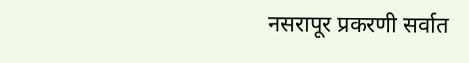नसरापूर प्रकरणी सर्वात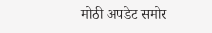मोठी अपडेट समोर